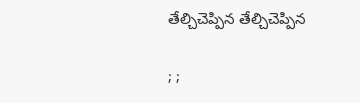తేల్చిచెప్పిన తేల్చిచెప్పిన

; ;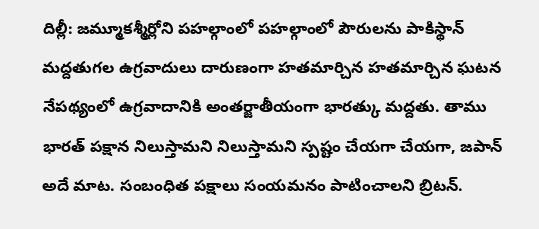దిల్లీ: జమ్మూకశ్మీర్లోని పహల్గాంలో పహల్గాంలో పౌరులను పాకిస్థాన్ మద్దతుగల ఉగ్రవాదులు దారుణంగా హతమార్చిన హతమార్చిన ఘటన నేపథ్యంలో ఉగ్రవాదానికి అంతర్జాతీయంగా భారత్కు మద్దతు. తాము భారత్ పక్షాన నిలుస్తామని నిలుస్తామని స్పష్టం చేయగా చేయగా, జపాన్ అదే మాట. సంబంధిత పక్షాలు సంయమనం పాటించాలని బ్రిటన్.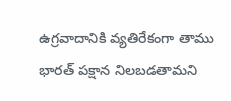ఉగ్రవాదానికి వ్యతిరేకంగా తాము భారత్ పక్షాన నిలబడతామని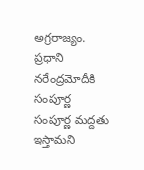అగ్రరాజ్యం. ప్రధాని నరేంద్రమోదీకి సంపూర్ణ సంపూర్ణ మద్దతు ఇస్తామని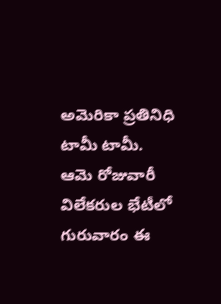అమెరికా ప్రతినిధి టామీ టామీ. ఆమె రోజువారీ విలేకరుల భేటీలో గురువారం ఈ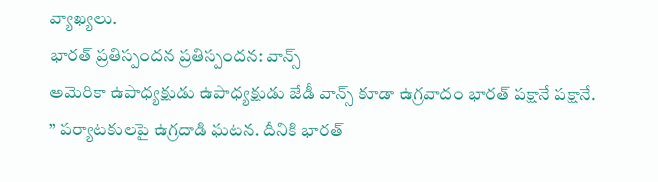వ్యాఖ్యలు.
భారత్ ప్రతిస్పందన ప్రతిస్పందన: వాన్స్
అమెరికా ఉపాధ్యక్షుడు ఉపాధ్యక్షుడు జేడీ వాన్స్ కూడా ఉగ్రవాదం భారత్ పక్షానే పక్షానే. ” పర్యాటకులపై ఉగ్రదాడి ఘటన. దీనికి భారత్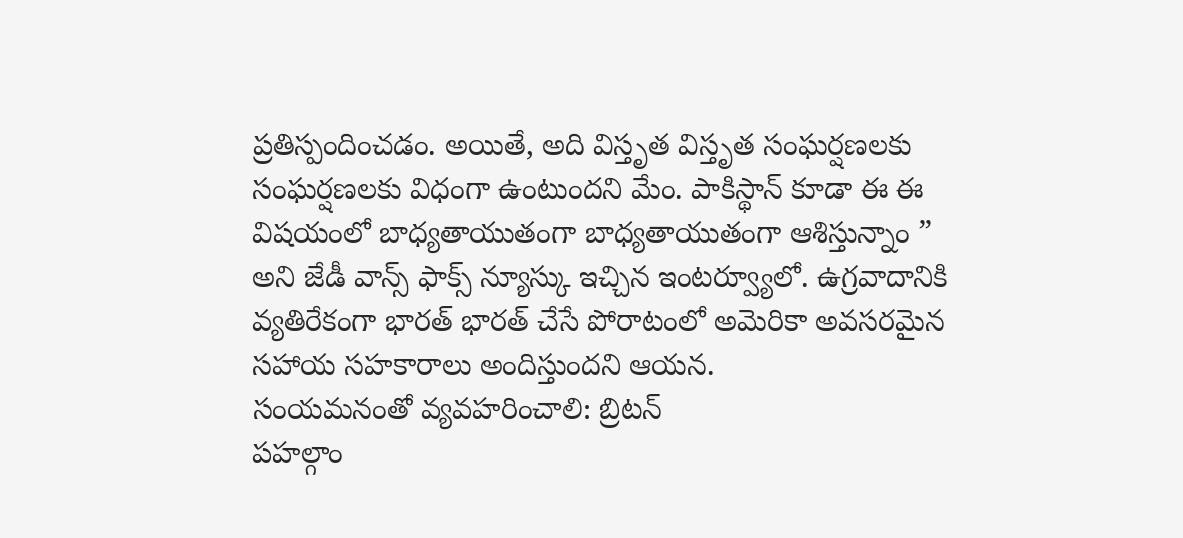ప్రతిస్పందించడం. అయితే, అది విస్తృత విస్తృత సంఘర్షణలకు సంఘర్షణలకు విధంగా ఉంటుందని మేం. పాకిస్థాన్ కూడా ఈ ఈ విషయంలో బాధ్యతాయుతంగా బాధ్యతాయుతంగా ఆశిస్తున్నాం ” అని జేడీ వాన్స్ ఫాక్స్ న్యూస్కు ఇచ్చిన ఇంటర్వ్యూలో. ఉగ్రవాదానికి వ్యతిరేకంగా భారత్ భారత్ చేసే పోరాటంలో అమెరికా అవసరమైన సహాయ సహకారాలు అందిస్తుందని ఆయన.
సంయమనంతో వ్యవహరించాలి: బ్రిటన్
పహల్గాం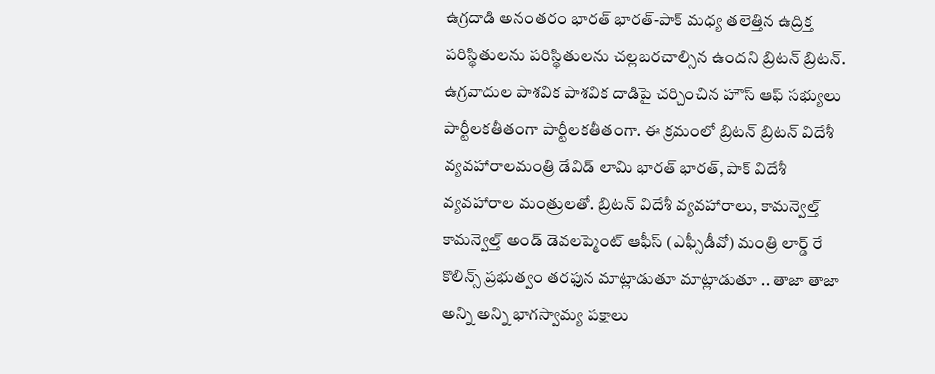ఉగ్రదాడి అనంతరం భారత్ భారత్-పాక్ మధ్య తలెత్తిన ఉద్రిక్త పరిస్థితులను పరిస్థితులను చల్లబరచాల్సిన ఉందని బ్రిటన్ బ్రిటన్. ఉగ్రవాదుల పాశవిక పాశవిక దాడిపై చర్చించిన హౌస్ ఆఫ్ సభ్యులు పార్టీలకతీతంగా పార్టీలకతీతంగా. ఈ క్రమంలో బ్రిటన్ బ్రిటన్ విదేశీ వ్యవహారాలమంత్రి డేవిడ్ లామి భారత్ భారత్, పాక్ విదేశీ వ్యవహారాల మంత్రులతో. బ్రిటన్ విదేశీ వ్యవహారాలు, కామన్వెల్త్ కామన్వెల్త్ అండ్ డెవలప్మెంట్ ఆఫీస్ (ఎఫ్సీడీవో) మంత్రి లార్డ్ రే కొలిన్స్ ప్రభుత్వం తరఫున మాట్లాడుతూ మాట్లాడుతూ .. తాజా తాజా అన్ని అన్ని భాగస్వామ్య పక్షాలు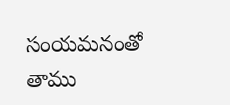సంయమనంతో తాము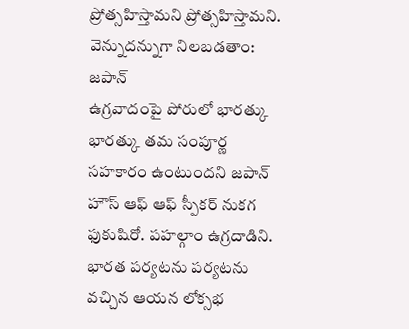ప్రోత్సహిస్తామని ప్రోత్సహిస్తామని.
వెన్నుదన్నుగా నిలబడతాం: జపాన్
ఉగ్రవాదంపై పోరులో భారత్కు భారత్కు తమ సంపూర్ణ సహకారం ఉంటుందని జపాన్ హౌస్ ఆఫ్ ఆఫ్ స్పీకర్ నుకగ ఫుకుషిరో. పహల్గాం ఉగ్రదాడిని. భారత పర్యటను పర్యటను వచ్చిన ఆయన లోక్సభ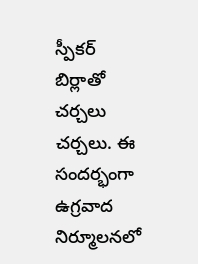స్పీకర్ బిర్లాతో చర్చలు చర్చలు. ఈ సందర్భంగా ఉగ్రవాద నిర్మూలనలో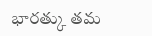భారత్కు తమ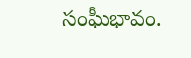సంఘీభావం.